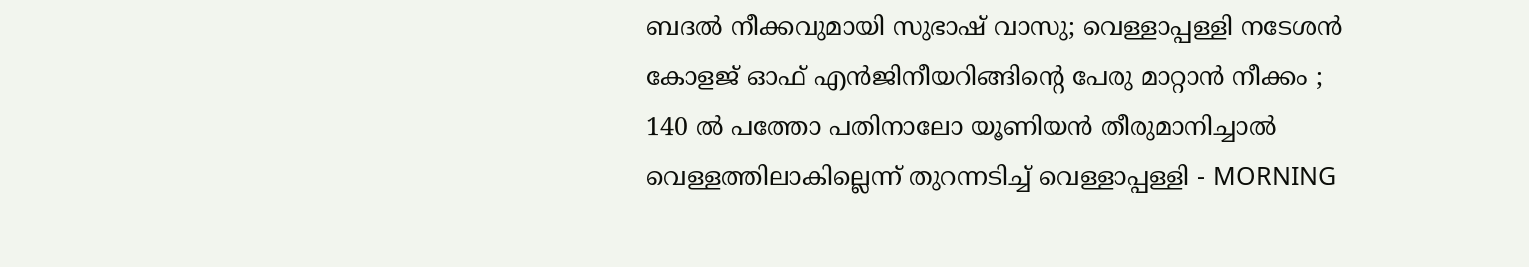ബദല്‍ നീക്കവുമായി സുഭാഷ് വാസു; വെള്ളാപ്പള്ളി നടേശന്‍ കോളജ് ഓഫ് എന്‍ജിനീയറിങ്ങിന്റെ പേരു മാറ്റാന്‍ നീക്കം ; 140 ല്‍ പത്തോ പതിനാലോ യൂണിയന്‍ തീരുമാനിച്ചാല്‍ വെള്ളത്തിലാകില്ലെന്ന് തുറന്നടിച്ച് വെള്ളാപ്പള്ളി - MORNING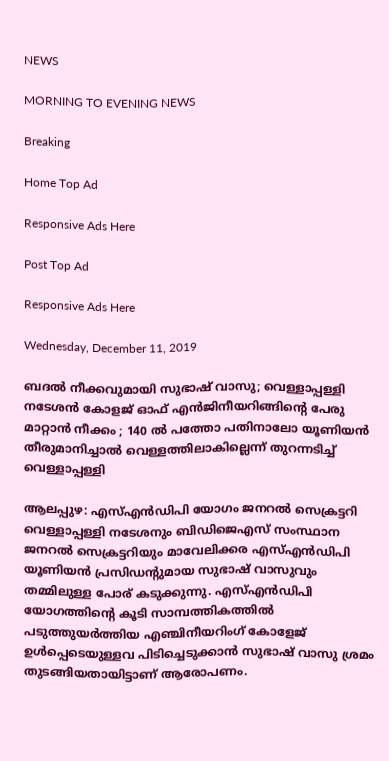NEWS

MORNING TO EVENING NEWS

Breaking

Home Top Ad

Responsive Ads Here

Post Top Ad

Responsive Ads Here

Wednesday, December 11, 2019

ബദല്‍ നീക്കവുമായി സുഭാഷ് വാസു; വെള്ളാപ്പള്ളി നടേശന്‍ കോളജ് ഓഫ് എന്‍ജിനീയറിങ്ങിന്റെ പേരു മാറ്റാന്‍ നീക്കം ; 140 ല്‍ പത്തോ പതിനാലോ യൂണിയന്‍ തീരുമാനിച്ചാല്‍ വെള്ളത്തിലാകില്ലെന്ന് തുറന്നടിച്ച് വെള്ളാപ്പള്ളി

ആലപ്പുഴ: എസ്എന്‍ഡിപി യോഗം ജനറല്‍ സെക്രട്ടറി വെള്ളാപ്പള്ളി നടേശനും ബിഡിജെഎസ് സംസ്ഥാന ജനറല്‍ സെക്രട്ടറിയും മാവേലിക്കര എസ്എന്‍ഡിപി യൂണിയന്‍ പ്രസിഡന്റുമായ സുഭാഷ് വാസുവും തമ്മിലുള്ള പോര് കടുക്കുന്നു. എസ്എന്‍ഡിപി യോഗത്തിന്റെ കൂടി സാമ്പത്തികത്തില്‍ പടുത്തുയര്‍ത്തിയ എഞ്ചിനീയറിംഗ് കോളേജ് ഉള്‍പ്പെടെയുള്ളവ പിടിച്ചെടുക്കാന്‍ സുഭാഷ് വാസു ശ്രമം തുടങ്ങിയതായിട്ടാണ് ആരോപണം.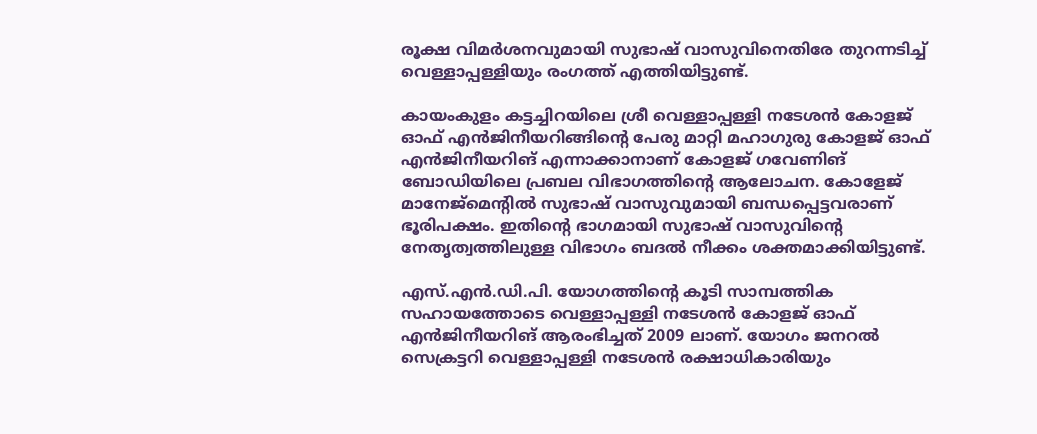രൂക്ഷ വിമര്‍ശനവുമായി സുഭാഷ് വാസുവിനെതിരേ തുറന്നടിച്ച് വെള്ളാപ്പള്ളിയും രംഗത്ത് എത്തിയിട്ടുണ്ട്.

കായംകുളം കട്ടച്ചിറയിലെ ശ്രീ വെള്ളാപ്പള്ളി നടേശന്‍ കോളജ് ഓഫ് എന്‍ജിനീയറിങ്ങിന്റെ പേരു മാറ്റി മഹാഗുരു കോളജ് ഓഫ് എന്‍ജിനീയറിങ് എന്നാക്കാനാണ് കോളജ് ഗവേണിങ് ബോഡിയിലെ പ്രബല വിഭാഗത്തിന്റെ ആലോചന. കോളേജ് മാനേജ്‌മെന്റില്‍ സുഭാഷ് വാസുവുമായി ബന്ധപ്പെട്ടവരാണ് ഭൂരിപക്ഷം. ഇതിന്റെ ഭാഗമായി സുഭാഷ് വാസുവിന്റെ നേതൃത്വത്തിലുള്ള വിഭാഗം ബദല്‍ നീക്കം ശക്തമാക്കിയിട്ടുണ്ട്.

എസ്.എന്‍.ഡി.പി. യോഗത്തിന്റെ കൂടി സാമ്പത്തിക സഹായത്തോടെ വെള്ളാപ്പള്ളി നടേശന്‍ കോളജ് ഓഫ് എന്‍ജിനീയറിങ് ആരംഭിച്ചത് 2009 ലാണ്. യോഗം ജനറല്‍ സെക്രട്ടറി വെള്ളാപ്പള്ളി നടേശന്‍ രക്ഷാധികാരിയും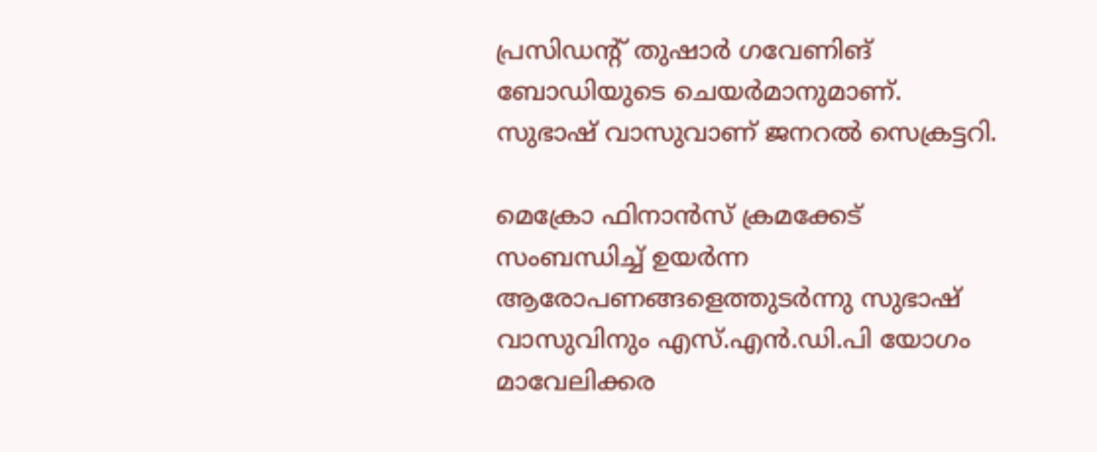പ്രസിഡന്റ് തുഷാര്‍ ഗവേണിങ് ബോഡിയുടെ ചെയര്‍മാനുമാണ്. സുഭാഷ് വാസുവാണ് ജനറല്‍ സെക്രട്ടറി.

മെക്രോ ഫിനാന്‍സ് ക്രമക്കേട് സംബന്ധിച്ച് ഉയര്‍ന്ന ആരോപണങ്ങളെത്തുടര്‍ന്നു സുഭാഷ് വാസുവിനും എസ്.എന്‍.ഡി.പി യോഗം മാവേലിക്കര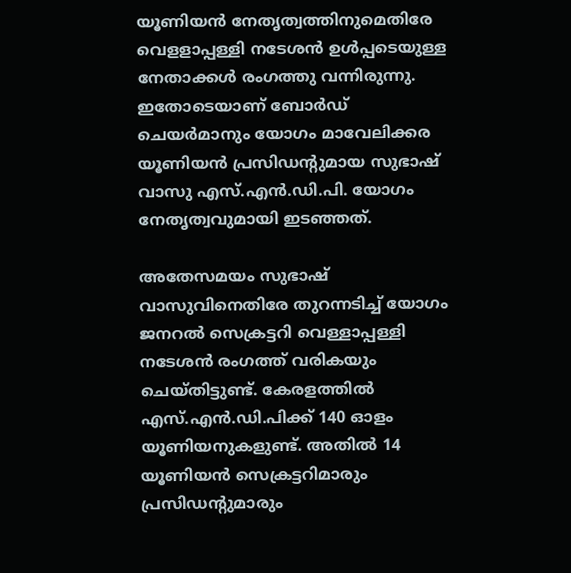യൂണിയന്‍ നേതൃത്വത്തിനുമെതിരേ വെളളാപ്പള്ളി നടേശന്‍ ഉള്‍പ്പടെയുള്ള നേതാക്കള്‍ രംഗത്തു വന്നിരുന്നു. ഇതോടെയാണ് ബോര്‍ഡ് ചെയര്‍മാനും യോഗം മാവേലിക്കര യൂണിയന്‍ പ്രസിഡന്റുമായ സുഭാഷ് വാസു എസ്.എന്‍.ഡി.പി. യോഗം നേതൃത്വവുമായി ഇടഞ്ഞത്.

അതേസമയം സുഭാഷ് വാസുവിനെതിരേ തുറന്നടിച്ച് യോഗം ജനറല്‍ സെക്രട്ടറി വെള്ളാപ്പള്ളി നടേശന്‍ രംഗത്ത് വരികയും ചെയ്തിട്ടുണ്ട്. കേരളത്തില്‍ എസ്.എന്‍.ഡി.പിക്ക് 140 ഓളം യൂണിയനുകളുണ്ട്. അതില്‍ 14 യൂണിയന്‍ സെക്രട്ടറിമാരും പ്രസിഡന്റുമാരും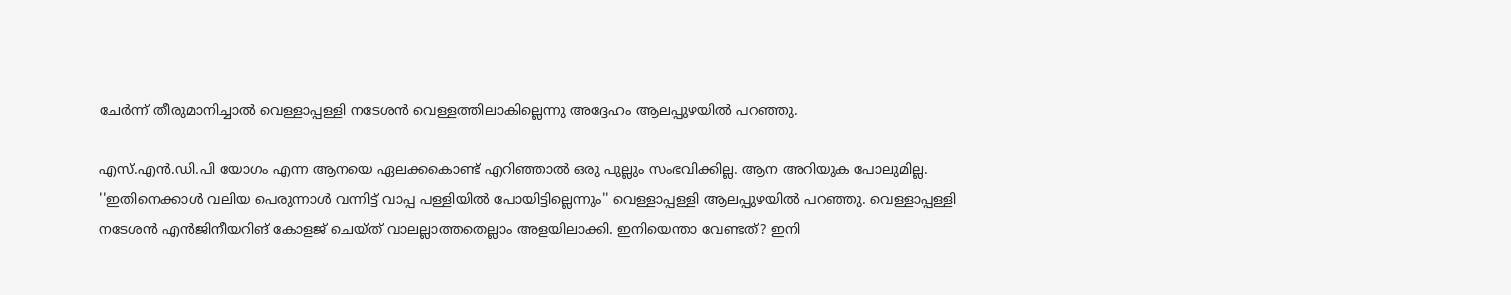ചേര്‍ന്ന് തീരുമാനിച്ചാല്‍ വെള്ളാപ്പള്ളി നടേശന്‍ വെള്ളത്തിലാകില്ലെന്നു അദ്ദേഹം ആലപ്പുഴയില്‍ പറഞ്ഞു.

എസ്.എന്‍.ഡി.പി യോഗം എന്ന ആനയെ ഏലക്കകൊണ്ട് എറിഞ്ഞാല്‍ ഒരു പുല്ലും സംഭവിക്കില്ല. ആന അറിയുക പോലുമില്ല. ''ഇതിനെക്കാള്‍ വലിയ പെരുന്നാള്‍ വന്നിട്ട് വാപ്പ പള്ളിയില്‍ പോയിട്ടില്ലെന്നും'' വെള്ളാപ്പള്ളി ആലപ്പുഴയില്‍ പറഞ്ഞു. വെള്ളാപ്പള്ളി നടേശന്‍ എന്‍ജിനീയറിങ് കോളജ് ചെയ്ത് വാലല്ലാത്തതെല്ലാം അളയിലാക്കി. ഇനിയെന്താ വേണ്ടത്? ഇനി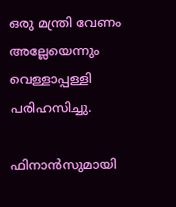ഒരു മന്ത്രി വേണം അല്ലേയെന്നും വെള്ളാപ്പള്ളി പരിഹസിച്ചു.

ഫിനാന്‍സുമായി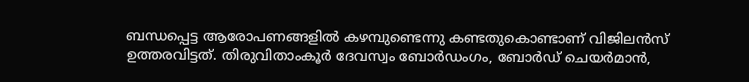ബന്ധപ്പെട്ട ആരോപണങ്ങളില്‍ കഴമ്പുണ്ടെന്നു കണ്ടതുകൊണ്ടാണ് വിജിലന്‍സ് ഉത്തരവിട്ടത്. തിരുവിതാംകൂര്‍ ദേവസ്വം ബോര്‍ഡംഗം, ബോര്‍ഡ് ചെയര്‍മാന്‍,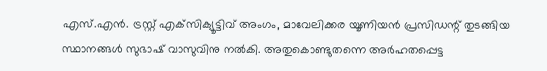എസ്.എന്‍. ട്രസ്റ്റ് എക്‌സിക്യൂട്ടിവ് അംഗം, മാവേലിക്കര യൂണിയന്‍ പ്രസിഡന്റ് തുടങ്ങിയ സ്ഥാനങ്ങള്‍ സുഭാഷ് വാസുവിനു നല്‍കി. അതുകൊണ്ടുതന്നെ അര്‍ഹതപ്പെട്ട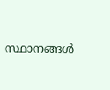സ്ഥാനങ്ങള്‍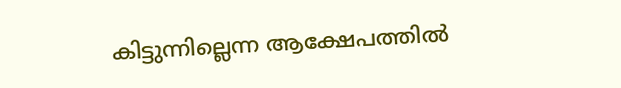കിട്ടുന്നില്ലെന്ന ആക്ഷേപത്തില്‍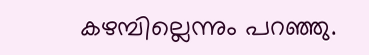കഴമ്പില്ലെന്നും പറഞ്ഞു.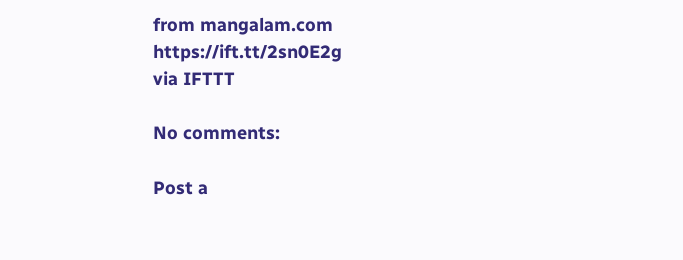from mangalam.com https://ift.tt/2sn0E2g
via IFTTT

No comments:

Post a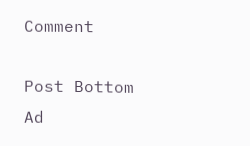Comment

Post Bottom Ad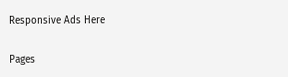Responsive Ads Here

Pages